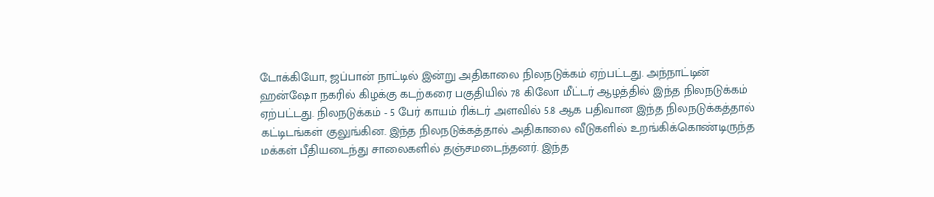டோக்கியோ, ஜப்பான் நாட்டில் இன்று அதிகாலை நிலநடுக்கம் ஏற்பட்டது. அந்நாட்டின் ஹன்ஷோ நகரில் கிழக்கு கடற்கரை பகுதியில் 78 கிலோ மீட்டர் ஆழத்தில் இந்த நிலநடுக்கம் ஏற்பட்டது. நிலநடுக்கம் - 5 பேர் காயம் ரிக்டர் அளவில் 5.8 ஆக பதிவான இந்த நிலநடுக்கத்தால் கட்டிடங்கள் குலுங்கின. இந்த நிலநடுக்கத்தால் அதிகாலை வீடுகளில் உறங்கிக்கொண்டிருந்த மக்கள் பீதியடைந்து சாலைகளில் தஞ்சமடைந்தனர். இந்த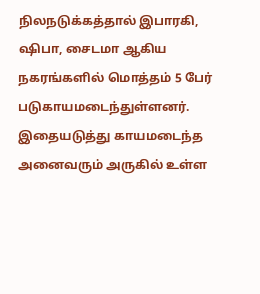நிலநடுக்கத்தால் இபாரகி, ஷிபா, சைடமா ஆகிய நகரங்களில் மொத்தம் 5 பேர் படுகாயமடைந்துள்ளனர். இதையடுத்து காயமடைந்த அனைவரும் அருகில் உள்ள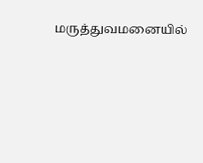மருத்துவமனையில்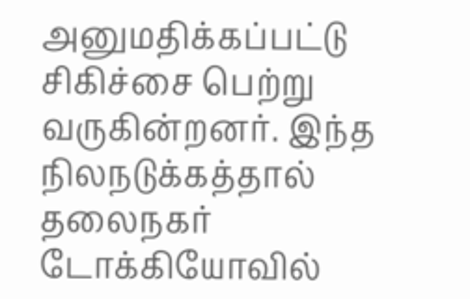அனுமதிக்கப்பட்டு சிகிச்சை பெற்று வருகின்றனர். இந்த நிலநடுக்கத்தால் தலைநகர் டோக்கியோவில்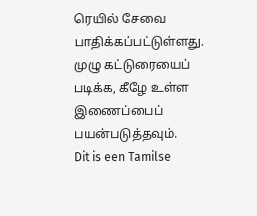ரெயில் சேவை பாதிக்கப்பட்டுள்ளது. முழு கட்டுரையைப் படிக்க, கீழே உள்ள இணைப்பைப் பயன்படுத்தவும்.
Dit is een Tamilse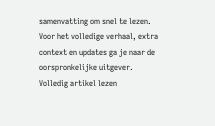samenvatting om snel te lezen. Voor het volledige verhaal, extra context en updates ga je naar de oorspronkelijke uitgever.
Volledig artikel lezen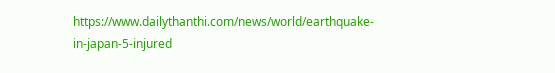https://www.dailythanthi.com/news/world/earthquake-in-japan-5-injured